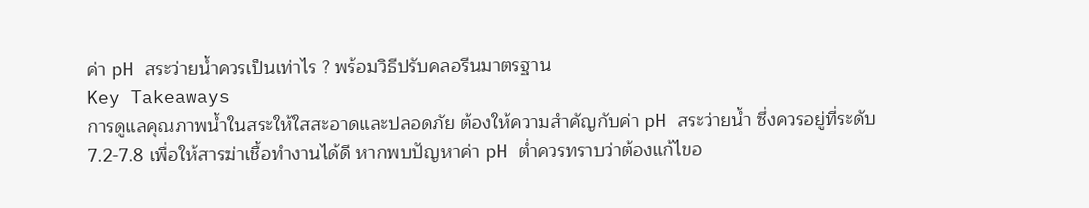ค่า pH สระว่ายน้ำควรเป็นเท่าไร ? พร้อมวิธีปรับคลอรีนมาตรฐาน
Key Takeaways
การดูแลคุณภาพน้ำในสระให้ใสสะอาดและปลอดภัย ต้องให้ความสำคัญกับค่า pH สระว่ายน้ำ ซึ่งควรอยู่ที่ระดับ 7.2-7.8 เพื่อให้สารฆ่าเชื้อทำงานได้ดี หากพบปัญหาค่า pH ต่ำควรทราบว่าต้องแก้ไขอ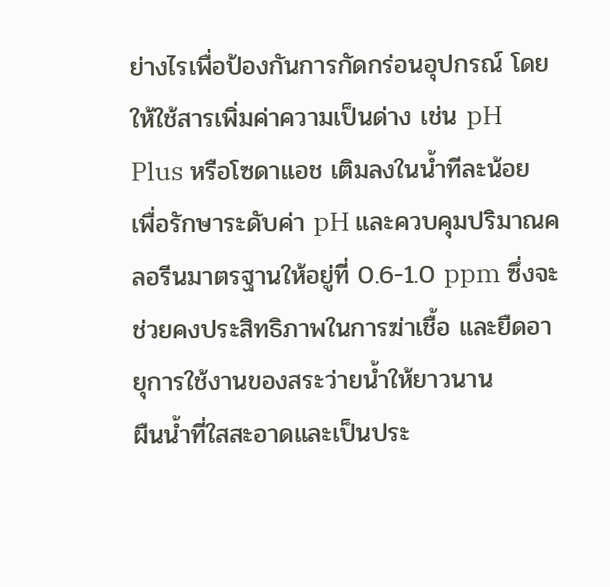ย่างไรเพื่อป้องกันการกัดกร่อนอุปกรณ์ โดยให้ใช้สารเพิ่มค่าความเป็นด่าง เช่น pH Plus หรือโซดาแอช เติมลงในน้ำทีละน้อย เพื่อรักษาระดับค่า pH และควบคุมปริมาณคลอรีนมาตรฐานให้อยู่ที่ 0.6-1.0 ppm ซึ่งจะช่วยคงประสิทธิภาพในการฆ่าเชื้อ และยืดอายุการใช้งานของสระว่ายน้ำให้ยาวนาน
ผืนน้ำที่ใสสะอาดและเป็นประ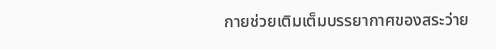กายช่วยเติมเต็มบรรยากาศของสระว่าย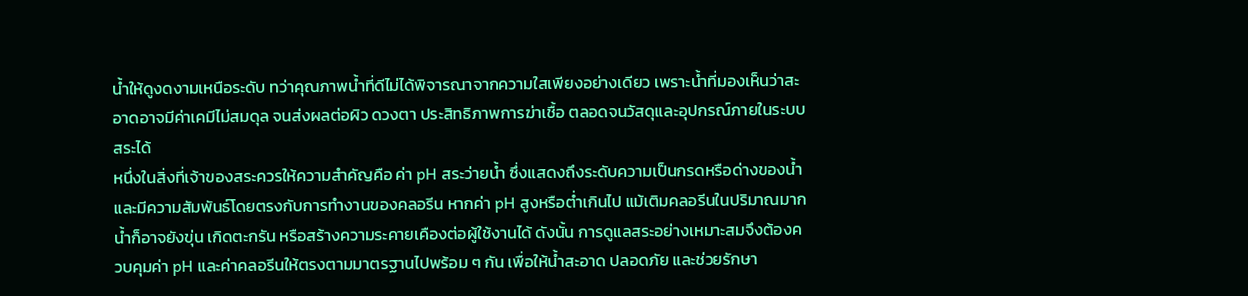น้ำให้ดูงดงามเหนือระดับ ทว่าคุณภาพน้ำที่ดีไม่ได้พิจารณาจากความใสเพียงอย่างเดียว เพราะน้ำที่มองเห็นว่าสะอาดอาจมีค่าเคมีไม่สมดุล จนส่งผลต่อผิว ดวงตา ประสิทธิภาพการฆ่าเชื้อ ตลอดจนวัสดุและอุปกรณ์ภายในระบบสระได้
หนึ่งในสิ่งที่เจ้าของสระควรให้ความสำคัญคือ ค่า pH สระว่ายน้ำ ซึ่งแสดงถึงระดับความเป็นกรดหรือด่างของน้ำ และมีความสัมพันธ์โดยตรงกับการทำงานของคลอรีน หากค่า pH สูงหรือต่ำเกินไป แม้เติมคลอรีนในปริมาณมาก น้ำก็อาจยังขุ่น เกิดตะกรัน หรือสร้างความระคายเคืองต่อผู้ใช้งานได้ ดังนั้น การดูแลสระอย่างเหมาะสมจึงต้องควบคุมค่า pH และค่าคลอรีนให้ตรงตามมาตรฐานไปพร้อม ๆ กัน เพื่อให้น้ำสะอาด ปลอดภัย และช่วยรักษา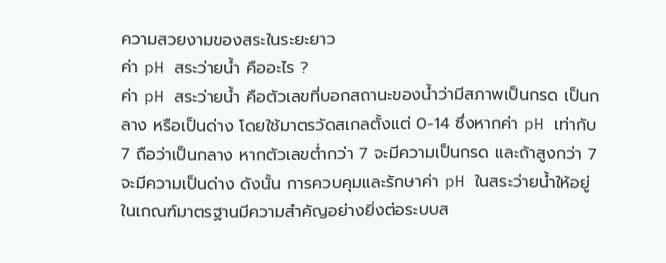ความสวยงามของสระในระยะยาว
ค่า pH สระว่ายน้ำ คืออะไร ?
ค่า pH สระว่ายน้ำ คือตัวเลขที่บอกสถานะของน้ำว่ามีสภาพเป็นกรด เป็นกลาง หรือเป็นด่าง โดยใช้มาตรวัดสเกลตั้งแต่ 0-14 ซึ่งหากค่า pH เท่ากับ 7 ถือว่าเป็นกลาง หากตัวเลขต่ำกว่า 7 จะมีความเป็นกรด และถ้าสูงกว่า 7 จะมีความเป็นด่าง ดังนั้น การควบคุมและรักษาค่า pH ในสระว่ายน้ำให้อยู่ในเกณฑ์มาตรฐานมีความสำคัญอย่างยิ่งต่อระบบส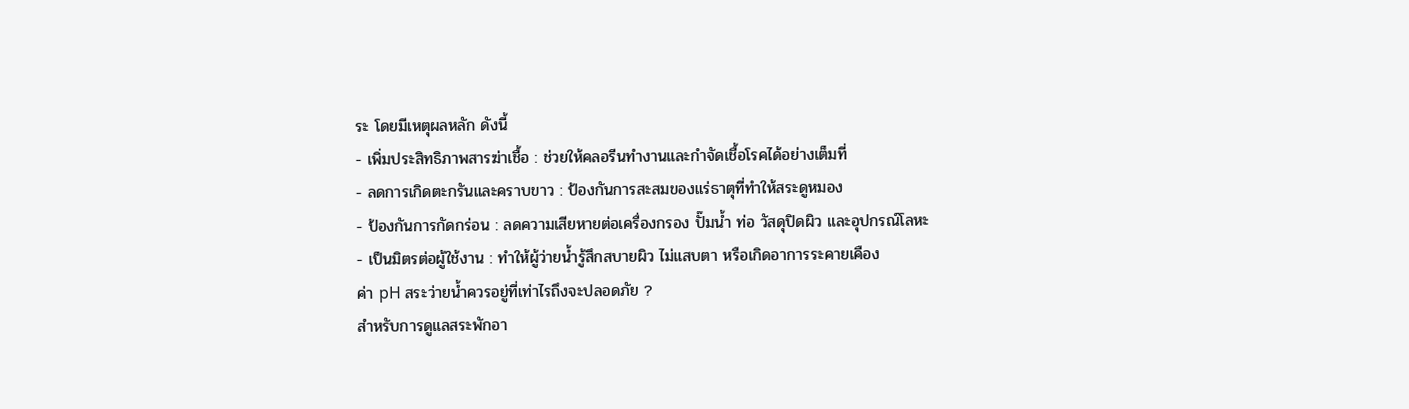ระ โดยมีเหตุผลหลัก ดังนี้
- เพิ่มประสิทธิภาพสารฆ่าเชื้อ : ช่วยให้คลอรีนทำงานและกำจัดเชื้อโรคได้อย่างเต็มที่
- ลดการเกิดตะกรันและคราบขาว : ป้องกันการสะสมของแร่ธาตุที่ทำให้สระดูหมอง
- ป้องกันการกัดกร่อน : ลดความเสียหายต่อเครื่องกรอง ปั๊มน้ำ ท่อ วัสดุปิดผิว และอุปกรณ์โลหะ
- เป็นมิตรต่อผู้ใช้งาน : ทำให้ผู้ว่ายน้ำรู้สึกสบายผิว ไม่แสบตา หรือเกิดอาการระคายเคือง
ค่า pH สระว่ายน้ำควรอยู่ที่เท่าไรถึงจะปลอดภัย ?
สำหรับการดูแลสระพักอา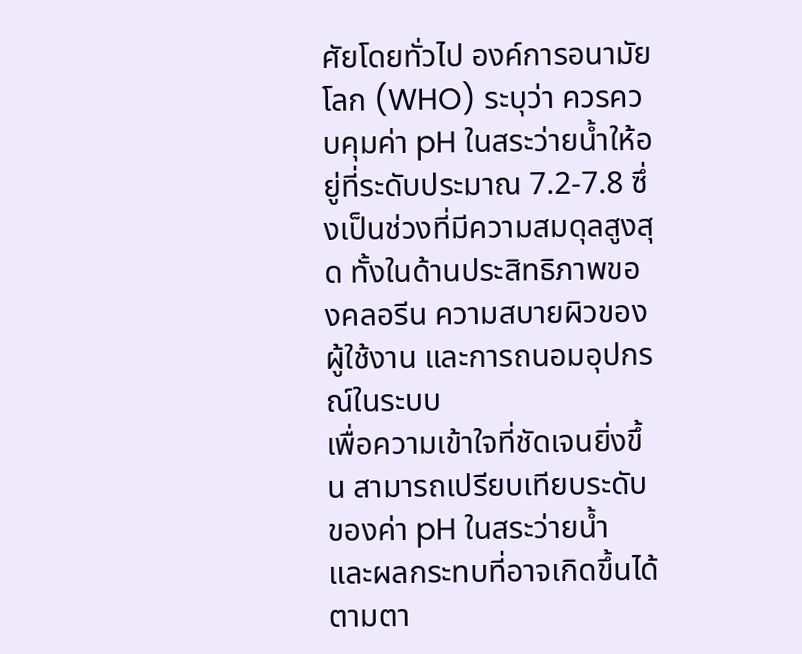ศัยโดยทั่วไป องค์การอนามัยโลก (WHO) ระบุว่า ควรควบคุมค่า pH ในสระว่ายน้ำให้อยู่ที่ระดับประมาณ 7.2-7.8 ซึ่งเป็นช่วงที่มีความสมดุลสูงสุด ทั้งในด้านประสิทธิภาพของคลอรีน ความสบายผิวของผู้ใช้งาน และการถนอมอุปกรณ์ในระบบ
เพื่อความเข้าใจที่ชัดเจนยิ่งขึ้น สามารถเปรียบเทียบระดับของค่า pH ในสระว่ายน้ำ และผลกระทบที่อาจเกิดขึ้นได้ตามตา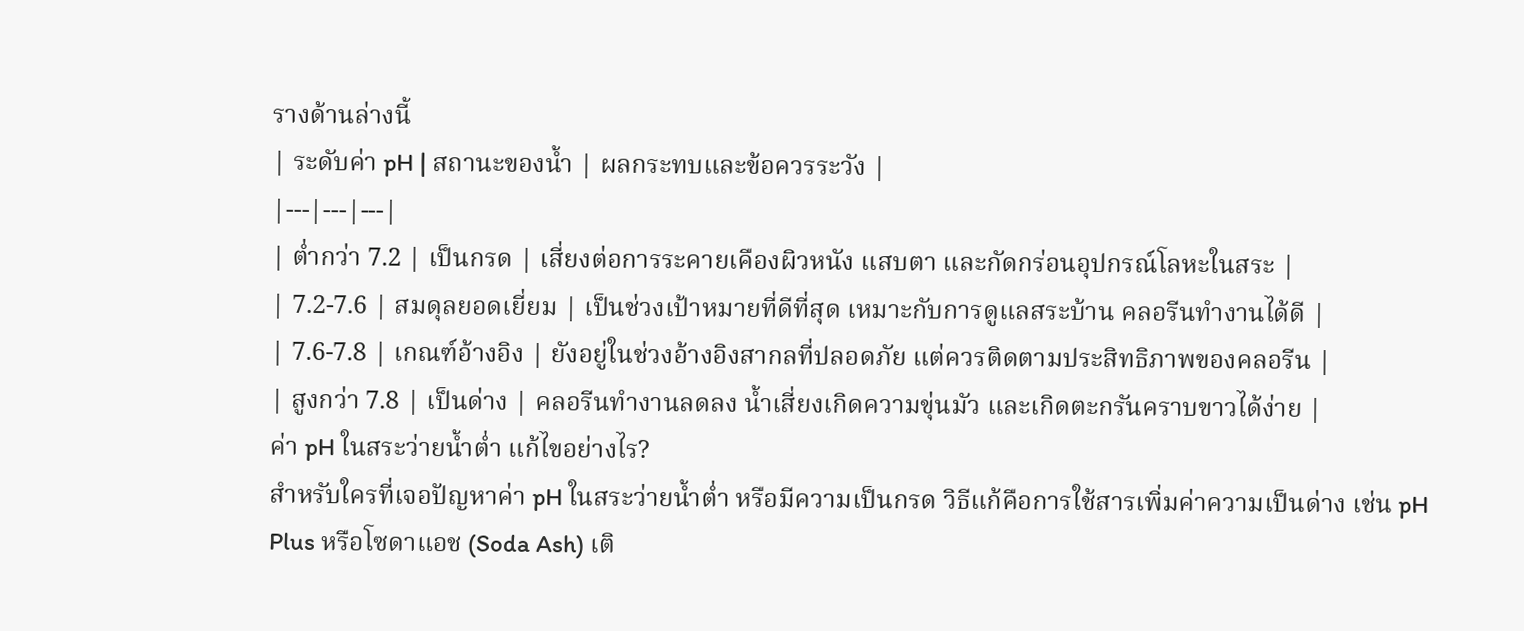รางด้านล่างนี้
| ระดับค่า pH | สถานะของน้ำ | ผลกระทบและข้อควรระวัง |
|---|---|---|
| ต่ำกว่า 7.2 | เป็นกรด | เสี่ยงต่อการระคายเคืองผิวหนัง แสบตา และกัดกร่อนอุปกรณ์โลหะในสระ |
| 7.2-7.6 | สมดุลยอดเยี่ยม | เป็นช่วงเป้าหมายที่ดีที่สุด เหมาะกับการดูแลสระบ้าน คลอรีนทำงานได้ดี |
| 7.6-7.8 | เกณฑ์อ้างอิง | ยังอยู่ในช่วงอ้างอิงสากลที่ปลอดภัย แต่ควรติดตามประสิทธิภาพของคลอรีน |
| สูงกว่า 7.8 | เป็นด่าง | คลอรีนทำงานลดลง น้ำเสี่ยงเกิดความขุ่นมัว และเกิดตะกรันคราบขาวได้ง่าย |
ค่า pH ในสระว่ายน้ำต่ำ แก้ไขอย่างไร?
สำหรับใครที่เจอปัญหาค่า pH ในสระว่ายน้ำต่ำ หรือมีความเป็นกรด วิธีแก้คือการใช้สารเพิ่มค่าความเป็นด่าง เช่น pH Plus หรือโซดาแอช (Soda Ash) เติ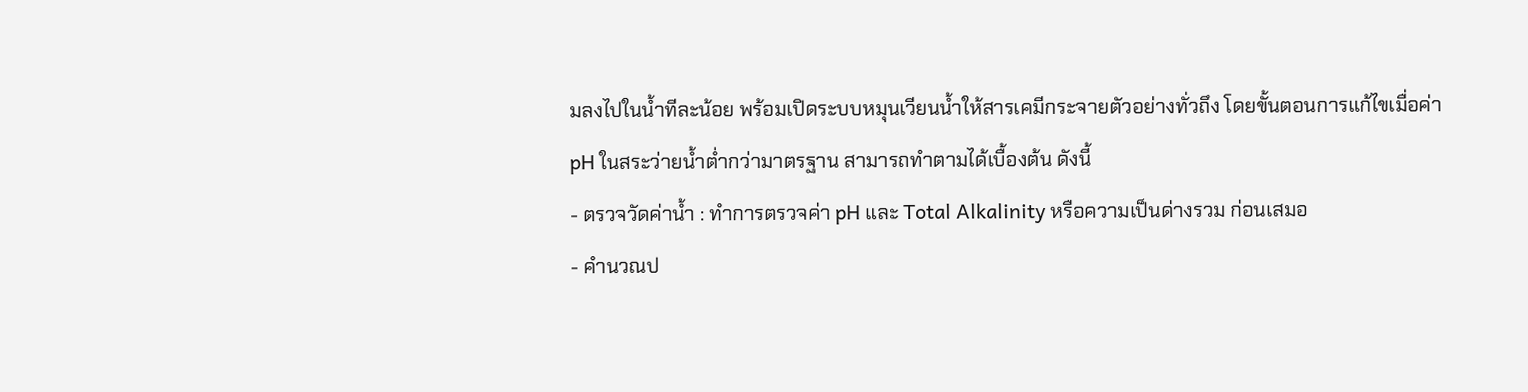มลงไปในน้ำทีละน้อย พร้อมเปิดระบบหมุนเวียนน้ำให้สารเคมีกระจายตัวอย่างทั่วถึง โดยขั้นตอนการแก้ไขเมื่อค่า pH ในสระว่ายน้ำต่ำกว่ามาตรฐาน สามารถทำตามได้เบื้องต้น ดังนี้
- ตรวจวัดค่าน้ำ : ทำการตรวจค่า pH และ Total Alkalinity หรือความเป็นด่างรวม ก่อนเสมอ
- คำนวณป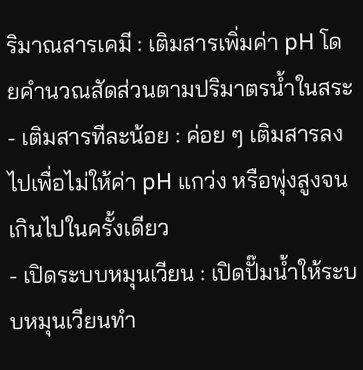ริมาณสารเคมี : เติมสารเพิ่มค่า pH โดยคำนวณสัดส่วนตามปริมาตรน้ำในสระ
- เติมสารทีละน้อย : ค่อย ๆ เติมสารลงไปเพื่อไม่ให้ค่า pH แกว่ง หรือพุ่งสูงจนเกินไปในครั้งเดียว
- เปิดระบบหมุนเวียน : เปิดปั๊มน้ำให้ระบบหมุนเวียนทำ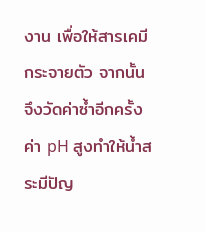งาน เพื่อให้สารเคมีกระจายตัว จากนั้นจึงวัดค่าซ้ำอีกครั้ง
ค่า pH สูงทำให้น้ำสระมีปัญ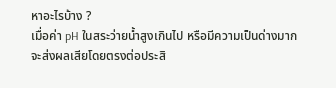หาอะไรบ้าง ?
เมื่อค่า pH ในสระว่ายน้ำสูงเกินไป หรือมีความเป็นด่างมาก จะส่งผลเสียโดยตรงต่อประสิ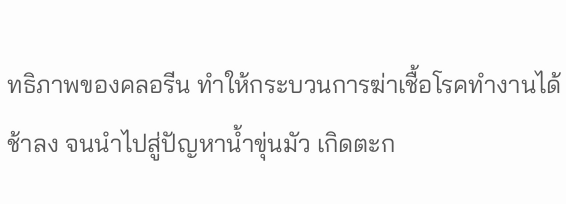ทธิภาพของคลอรีน ทำให้กระบวนการฆ่าเชื้อโรคทำงานได้ช้าลง จนนำไปสู่ปัญหาน้ำขุ่นมัว เกิดตะก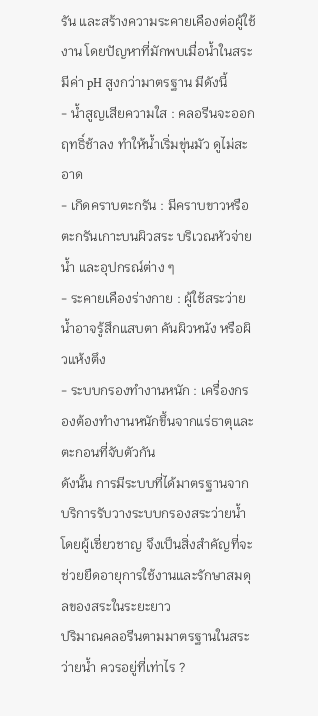รัน และสร้างความระคายเคืองต่อผู้ใช้งาน โดยปัญหาที่มักพบเมื่อน้ำในสระมีค่า pH สูงกว่ามาตรฐาน มีดังนี้
- น้ำสูญเสียความใส : คลอรีนจะออกฤทธิ์ช้าลง ทำให้น้ำเริ่มขุ่นมัว ดูไม่สะอาด
- เกิดคราบตะกรัน : มีคราบขาวหรือตะกรันเกาะบนผิวสระ บริเวณหัวจ่ายน้ำ และอุปกรณ์ต่าง ๆ
- ระคายเคืองร่างกาย : ผู้ใช้สระว่ายน้ำอาจรู้สึกแสบตา คันผิวหนัง หรือผิวแห้งตึง
- ระบบกรองทำงานหนัก : เครื่องกรองต้องทำงานหนักขึ้นจากแร่ธาตุและตะกอนที่จับตัวกัน
ดังนั้น การมีระบบที่ได้มาตรฐานจากบริการรับวางระบบกรองสระว่ายน้ำโดยผู้เชี่ยวชาญ จึงเป็นสิ่งสำคัญที่จะช่วยยืดอายุการใช้งานและรักษาสมดุลของสระในระยะยาว
ปริมาณคลอรีนตามมาตรฐานในสระว่ายน้ำ ควรอยู่ที่เท่าไร ?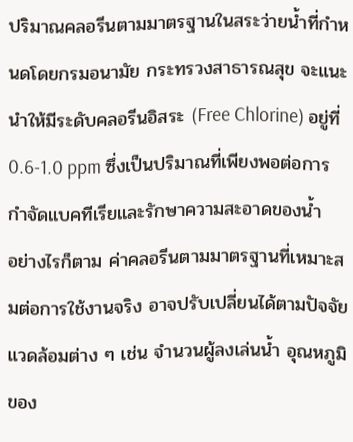ปริมาณคลอรีนตามมาตรฐานในสระว่ายน้ำที่กำหนดโดยกรมอนามัย กระทรวงสาธารณสุข จะแนะนำให้มีระดับคลอรีนอิสระ (Free Chlorine) อยู่ที่ 0.6-1.0 ppm ซึ่งเป็นปริมาณที่เพียงพอต่อการกำจัดแบคทีเรียและรักษาความสะอาดของน้ำ
อย่างไรก็ตาม ค่าคลอรีนตามมาตรฐานที่เหมาะสมต่อการใช้งานจริง อาจปรับเปลี่ยนได้ตามปัจจัยแวดล้อมต่าง ๆ เช่น จำนวนผู้ลงเล่นน้ำ อุณหภูมิของ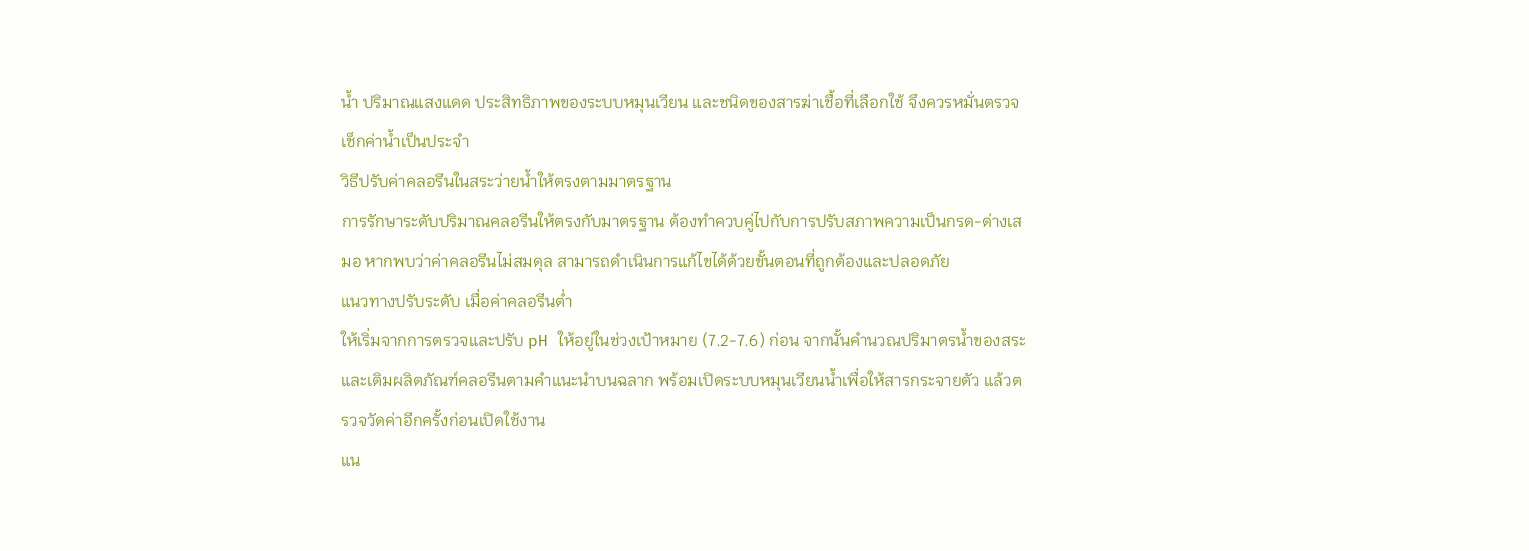น้ำ ปริมาณแสงแดด ประสิทธิภาพของระบบหมุนเวียน และชนิดของสารฆ่าเชื้อที่เลือกใช้ จึงควรหมั่นตรวจเช็กค่าน้ำเป็นประจำ
วิธีปรับค่าคลอรีนในสระว่ายน้ำให้ตรงตามมาตรฐาน
การรักษาระดับปริมาณคลอรีนให้ตรงกับมาตรฐาน ต้องทำควบคู่ไปกับการปรับสภาพความเป็นกรด-ด่างเสมอ หากพบว่าค่าคลอรีนไม่สมดุล สามารถดำเนินการแก้ไขได้ด้วยขั้นตอนที่ถูกต้องและปลอดภัย
แนวทางปรับระดับ เมื่อค่าคลอรีนต่ำ
ให้เริ่มจากการตรวจและปรับ pH ให้อยู่ในช่วงเป้าหมาย (7.2-7.6) ก่อน จากนั้นคำนวณปริมาตรน้ำของสระ และเติมผลิตภัณฑ์คลอรีนตามคำแนะนำบนฉลาก พร้อมเปิดระบบหมุนเวียนน้ำเพื่อให้สารกระจายตัว แล้วตรวจวัดค่าอีกครั้งก่อนเปิดใช้งาน
แน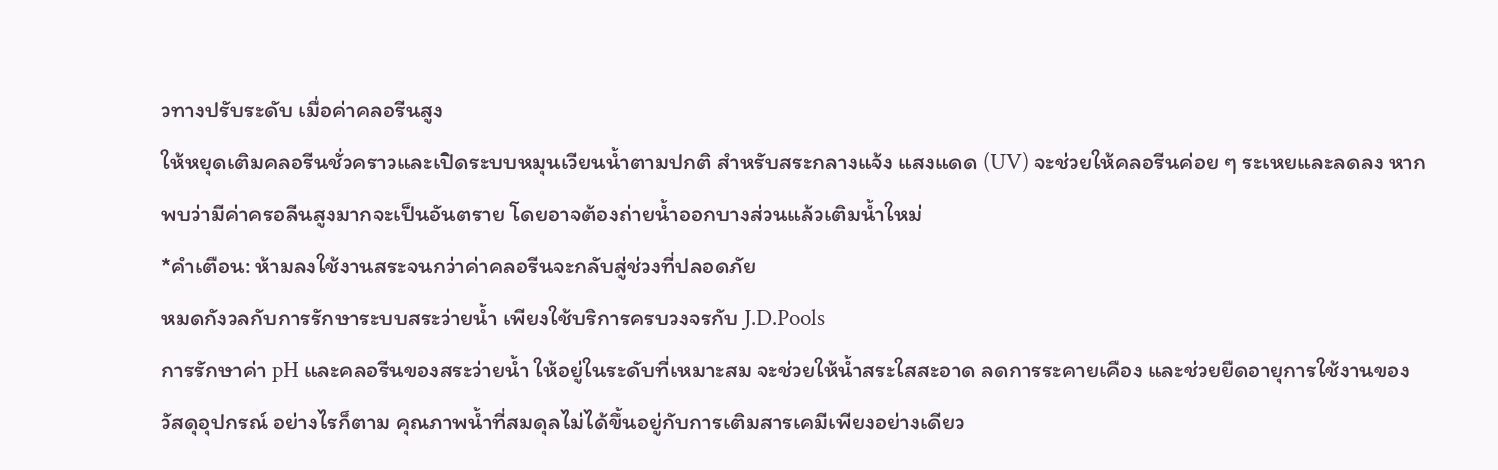วทางปรับระดับ เมื่อค่าคลอรีนสูง
ให้หยุดเติมคลอรีนชั่วคราวและเปิดระบบหมุนเวียนน้ำตามปกติ สำหรับสระกลางแจ้ง แสงแดด (UV) จะช่วยให้คลอรีนค่อย ๆ ระเหยและลดลง หากพบว่ามีค่าครอลีนสูงมากจะเป็นอันตราย โดยอาจต้องถ่ายน้ำออกบางส่วนแล้วเติมน้ำใหม่
*คำเตือน: ห้ามลงใช้งานสระจนกว่าค่าคลอรีนจะกลับสู่ช่วงที่ปลอดภัย
หมดกังวลกับการรักษาระบบสระว่ายน้ำ เพียงใช้บริการครบวงจรกับ J.D.Pools
การรักษาค่า pH และคลอรีนของสระว่ายน้ำ ให้อยู่ในระดับที่เหมาะสม จะช่วยให้น้ำสระใสสะอาด ลดการระคายเคือง และช่วยยืดอายุการใช้งานของวัสดุอุปกรณ์ อย่างไรก็ตาม คุณภาพน้ำที่สมดุลไม่ได้ขึ้นอยู่กับการเติมสารเคมีเพียงอย่างเดียว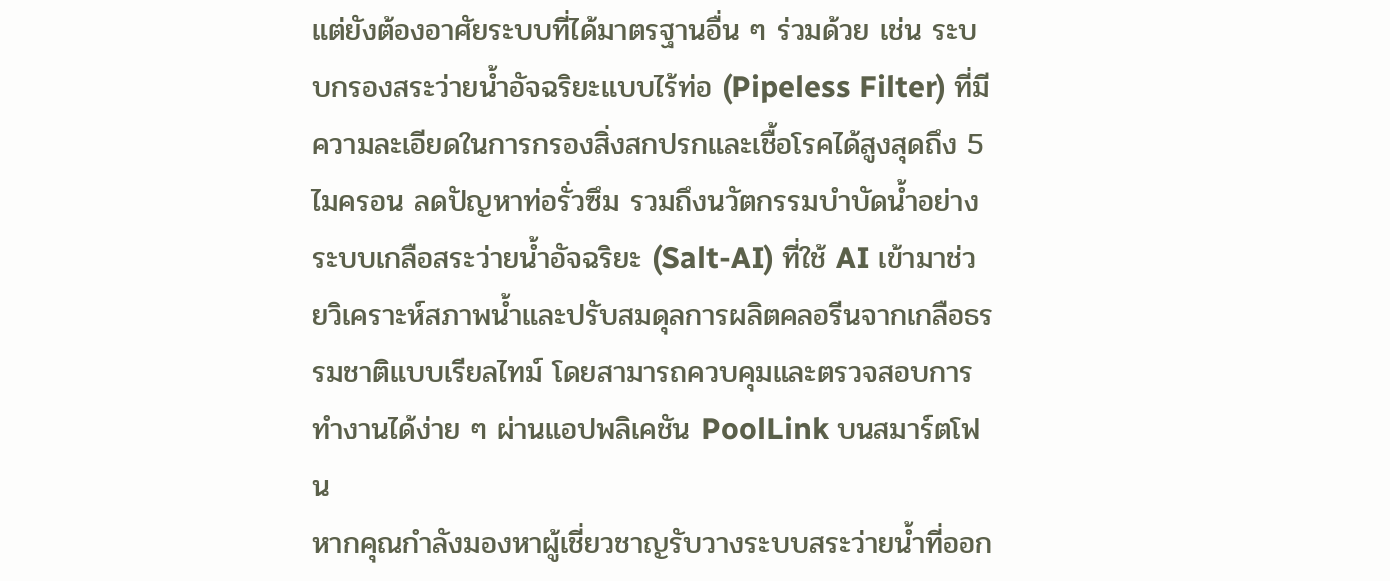แต่ยังต้องอาศัยระบบที่ได้มาตรฐานอื่น ๆ ร่วมด้วย เช่น ระบบกรองสระว่ายน้ำอัจฉริยะแบบไร้ท่อ (Pipeless Filter) ที่มีความละเอียดในการกรองสิ่งสกปรกและเชื้อโรคได้สูงสุดถึง 5 ไมครอน ลดปัญหาท่อรั่วซึม รวมถึงนวัตกรรมบำบัดน้ำอย่างระบบเกลือสระว่ายน้ำอัจฉริยะ (Salt-AI) ที่ใช้ AI เข้ามาช่วยวิเคราะห์สภาพน้ำและปรับสมดุลการผลิตคลอรีนจากเกลือธรรมชาติแบบเรียลไทม์ โดยสามารถควบคุมและตรวจสอบการทำงานได้ง่าย ๆ ผ่านแอปพลิเคชัน PoolLink บนสมาร์ตโฟน
หากคุณกำลังมองหาผู้เชี่ยวชาญรับวางระบบสระว่ายน้ำที่ออก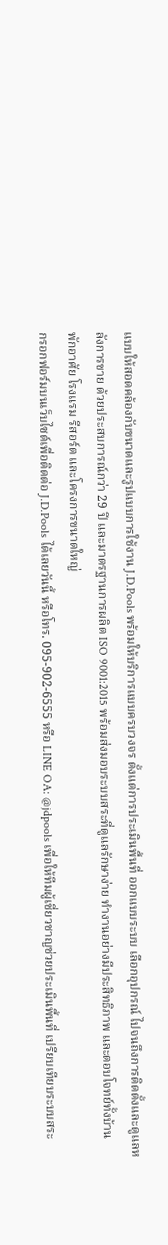แบบให้สอดคล้องกับขนาดและรูปแบบการใช้งาน J.D.Pools พร้อมให้บริการแบบครบวงจร ตั้งแต่การประเมินพื้นที่ ออกแบบระบบ เลือกอุปกรณ์ ไปจนถึงการติดตั้งและดูแลหลังการขาย ด้วยประสบการณ์กว่า 29 ปี และมาตรฐานการผลิต ISO 9001:2015 พร้อมส่งมอบระบบสระที่ดูแลรักษาง่าย ทำงานอย่างมีประสิทธิภาพ และตอบโจทย์ทั้งบ้านพักอาศัย โรงแรม รีสอร์ต และโครงการขนาดใหญ่
กรอกฟอร์มบนเว็บไซต์เพื่อติดต่อ J.D.Pools ได้เลยวันนี้ หรือโทร. 095-902-6555 หรือ LINE OA: @jdpools เพื่อให้ทีมผู้เชี่ยวชาญช่วยประเมินพื้นที่ เปรียบเทียบระบบสระ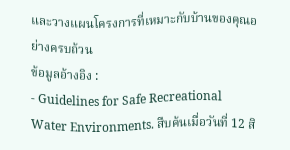และวางแผนโครงการที่เหมาะกับบ้านของคุณอย่างครบถ้วน
ข้อมูลอ้างอิง :
- Guidelines for Safe Recreational Water Environments. สืบค้นเมื่อวันที่ 12 สิ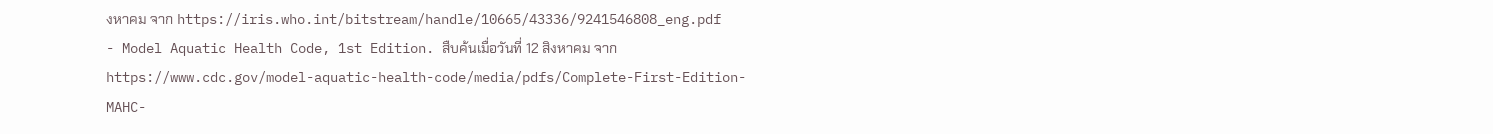งหาคม จาก https://iris.who.int/bitstream/handle/10665/43336/9241546808_eng.pdf
- Model Aquatic Health Code, 1st Edition. สืบค้นเมื่อวันที่ 12 สิงหาคม จาก https://www.cdc.gov/model-aquatic-health-code/media/pdfs/Complete-First-Edition-MAHC-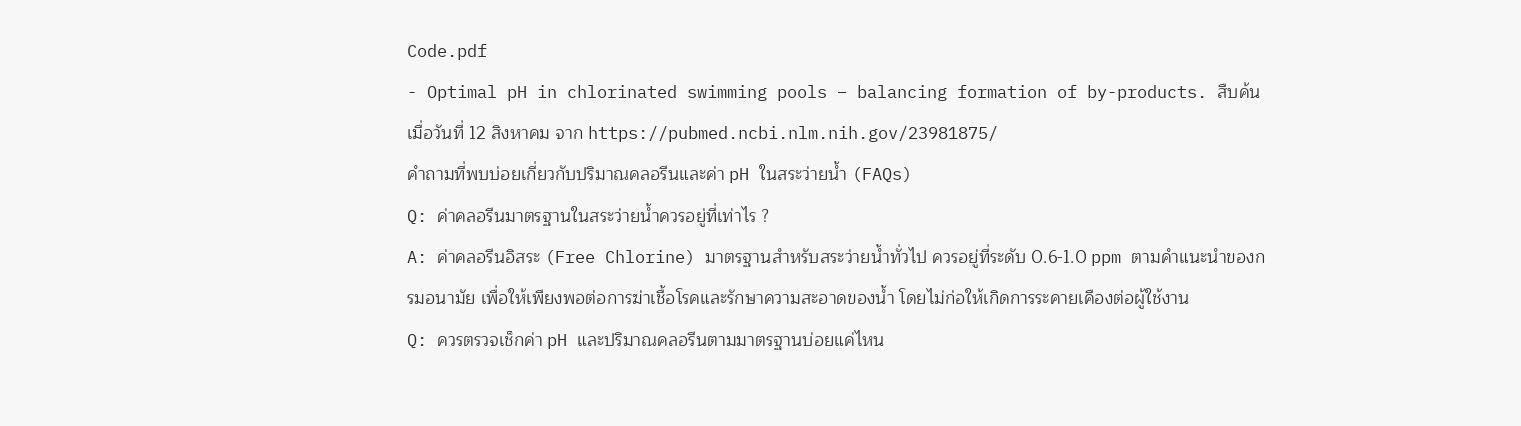Code.pdf
- Optimal pH in chlorinated swimming pools – balancing formation of by-products. สืบค้นเมื่อวันที่ 12 สิงหาคม จาก https://pubmed.ncbi.nlm.nih.gov/23981875/
คำถามที่พบบ่อยเกี่ยวกับปริมาณคลอรีนและค่า pH ในสระว่ายน้ำ (FAQs)
Q: ค่าคลอรีนมาตรฐานในสระว่ายน้ำควรอยู่ที่เท่าไร ?
A: ค่าคลอรีนอิสระ (Free Chlorine) มาตรฐานสำหรับสระว่ายน้ำทั่วไป ควรอยู่ที่ระดับ 0.6-1.0 ppm ตามคำแนะนำของกรมอนามัย เพื่อให้เพียงพอต่อการฆ่าเชื้อโรคและรักษาความสะอาดของน้ำ โดยไม่ก่อให้เกิดการระคายเคืองต่อผู้ใช้งาน
Q: ควรตรวจเช็กค่า pH และปริมาณคลอรีนตามมาตรฐานบ่อยแค่ไหน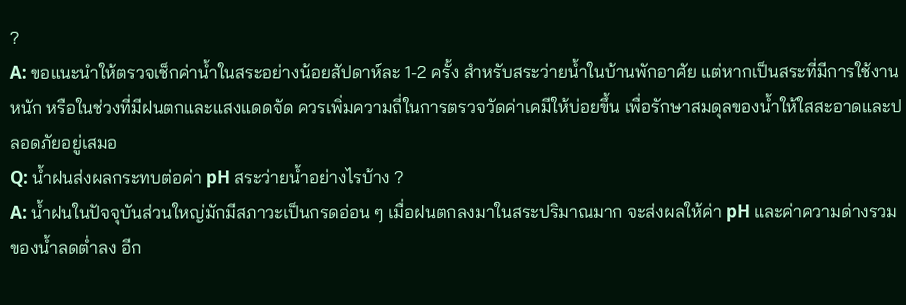?
A: ขอแนะนำให้ตรวจเช็กค่าน้ำในสระอย่างน้อยสัปดาห์ละ 1-2 ครั้ง สำหรับสระว่ายน้ำในบ้านพักอาศัย แต่หากเป็นสระที่มีการใช้งานหนัก หรือในช่วงที่มีฝนตกและแสงแดดจัด ควรเพิ่มความถี่ในการตรวจวัดค่าเคมีให้บ่อยขึ้น เพื่อรักษาสมดุลของน้ำให้ใสสะอาดและปลอดภัยอยู่เสมอ
Q: น้ำฝนส่งผลกระทบต่อค่า pH สระว่ายน้ำอย่างไรบ้าง ?
A: น้ำฝนในปัจจุบันส่วนใหญ่มักมีสภาวะเป็นกรดอ่อน ๆ เมื่อฝนตกลงมาในสระปริมาณมาก จะส่งผลให้ค่า pH และค่าความด่างรวมของน้ำลดต่ำลง อีก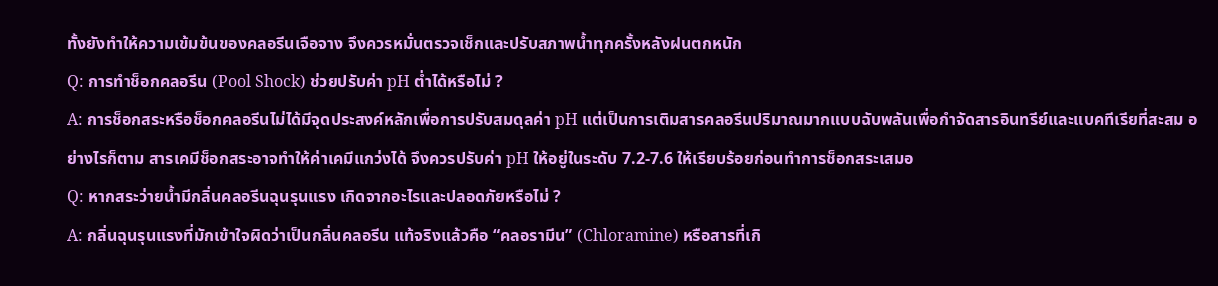ทั้งยังทำให้ความเข้มข้นของคลอรีนเจือจาง จึงควรหมั่นตรวจเช็กและปรับสภาพน้ำทุกครั้งหลังฝนตกหนัก
Q: การทำช็อกคลอรีน (Pool Shock) ช่วยปรับค่า pH ต่ำได้หรือไม่ ?
A: การช็อกสระหรือช็อกคลอรีนไม่ได้มีจุดประสงค์หลักเพื่อการปรับสมดุลค่า pH แต่เป็นการเติมสารคลอรีนปริมาณมากแบบฉับพลันเพื่อกำจัดสารอินทรีย์และแบคทีเรียที่สะสม อย่างไรก็ตาม สารเคมีช็อกสระอาจทำให้ค่าเคมีแกว่งได้ จึงควรปรับค่า pH ให้อยู่ในระดับ 7.2-7.6 ให้เรียบร้อยก่อนทำการช็อกสระเสมอ
Q: หากสระว่ายน้ำมีกลิ่นคลอรีนฉุนรุนแรง เกิดจากอะไรและปลอดภัยหรือไม่ ?
A: กลิ่นฉุนรุนแรงที่มักเข้าใจผิดว่าเป็นกลิ่นคลอรีน แท้จริงแล้วคือ “คลอรามีน” (Chloramine) หรือสารที่เกิ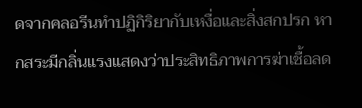ดจากคลอรีนทำปฏิกิริยากับเหงื่อและสิ่งสกปรก หากสระมีกลิ่นแรงแสดงว่าประสิทธิภาพการฆ่าเชื้อลด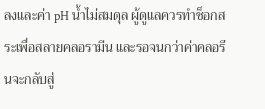ลงและค่า pH น้ำไม่สมดุล ผู้ดูแลควรทำช็อกสระเพื่อสลายคลอรามีน และรอจนกว่าค่าคลอรีนจะกลับสู่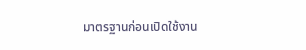มาตรฐานก่อนเปิดใช้งาน